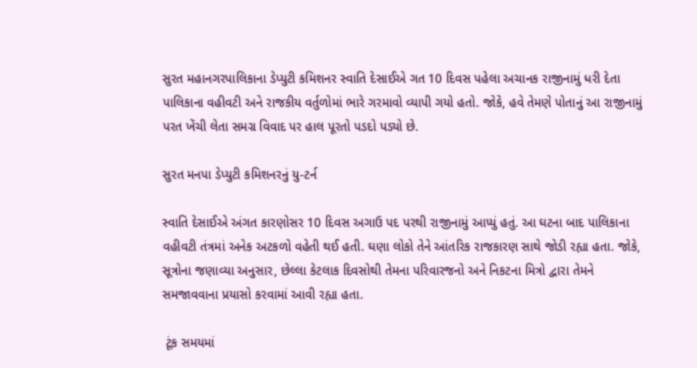સુરત મહાનગરપાલિકાના ડેપ્યુટી કમિશનર સ્વાતિ દેસાઈએ ગત 10 દિવસ પહેલા અચાનક રાજીનામું ધરી દેતા પાલિકાના વહીવટી અને રાજકીય વર્તુળોમાં ભારે ગરમાવો વ્યાપી ગયો હતો. જોકે, હવે તેમણે પોતાનું આ રાજીનામું પરત ખેંચી લેતા સમગ્ર વિવાદ પર હાલ પૂરતો પડદો પડ્યો છે.

સુરત મનપા ડેપ્યુટી કમિશનરનું યુ-ટર્ન

સ્વાતિ દેસાઈએ અંગત કારણોસર 10 દિવસ અગાઉ પદ પરથી રાજીનામું આપ્યું હતું. આ ઘટના બાદ પાલિકાના વહીવટી તંત્રમાં અનેક અટકળો વહેતી થઈ હતી. ઘણા લોકો તેને આંતરિક રાજકારણ સાથે જોડી રહ્યા હતા. જોકે, સૂત્રોના જણાવ્યા અનુસાર, છેલ્લા કેટલાક દિવસોથી તેમના પરિવારજનો અને નિકટના મિત્રો દ્વારા તેમને સમજાવવાના પ્રયાસો કરવામાં આવી રહ્યા હતા.

 ટૂંક સમયમાં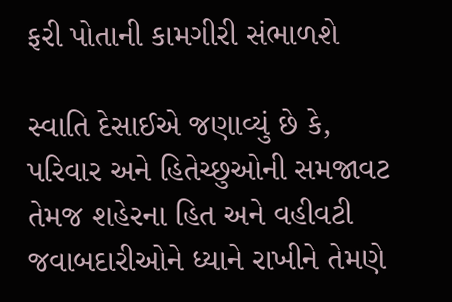ફરી પોતાની કામગીરી સંભાળશે

સ્વાતિ દેસાઈએ જણાવ્યું છે કે, પરિવાર અને હિતેચ્છુઓની સમજાવટ તેમજ શહેરના હિત અને વહીવટી જવાબદારીઓને ધ્યાને રાખીને તેમણે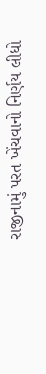રાજીનામું પરત ખેંચવાનો નિર્ણય લીધો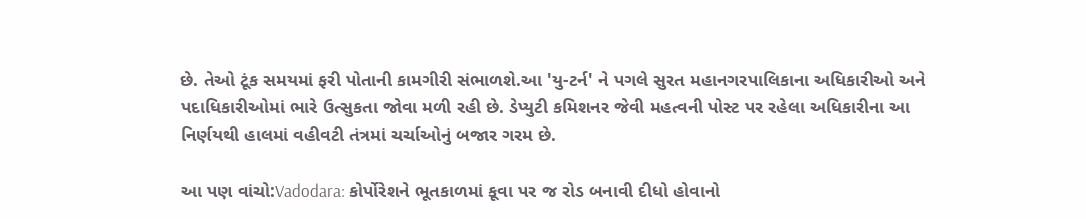છે. તેઓ ટૂંક સમયમાં ફરી પોતાની કામગીરી સંભાળશે.આ 'યુ-ટર્ન' ને પગલે સુરત મહાનગરપાલિકાના અધિકારીઓ અને પદાધિકારીઓમાં ભારે ઉત્સુકતા જોવા મળી રહી છે. ડેપ્યુટી કમિશનર જેવી મહત્વની પોસ્ટ પર રહેલા અધિકારીના આ નિર્ણયથી હાલમાં વહીવટી તંત્રમાં ચર્ચાઓનું બજાર ગરમ છે.

આ પણ વાંચો:Vadodara: કોર્પોરેશને ભૂતકાળમાં કૂવા પર જ રોડ બનાવી દીધો હોવાનો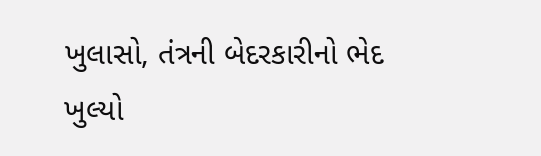ખુલાસો, તંત્રની બેદરકારીનો ભેદ ખુલ્યો